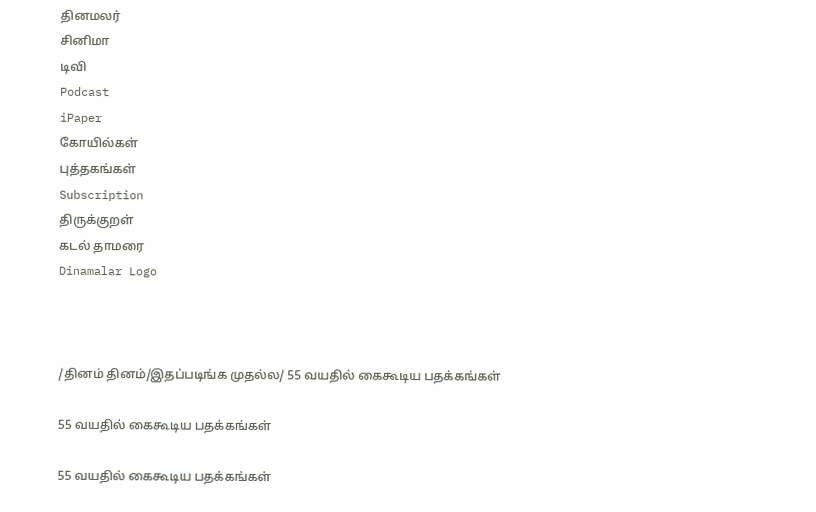தினமலர்
சினிமா
டிவி
Podcast
iPaper
கோயில்கள்
புத்தகங்கள்
Subscription
திருக்குறள்
கடல் தாமரை
Dinamalar Logo



/தினம் தினம்/இதப்படிங்க முதல்ல/ 55 வயதில் கைகூடிய பதக்கங்கள்

55 வயதில் கைகூடிய பதக்கங்கள்

55 வயதில் கைகூடிய பதக்கங்கள்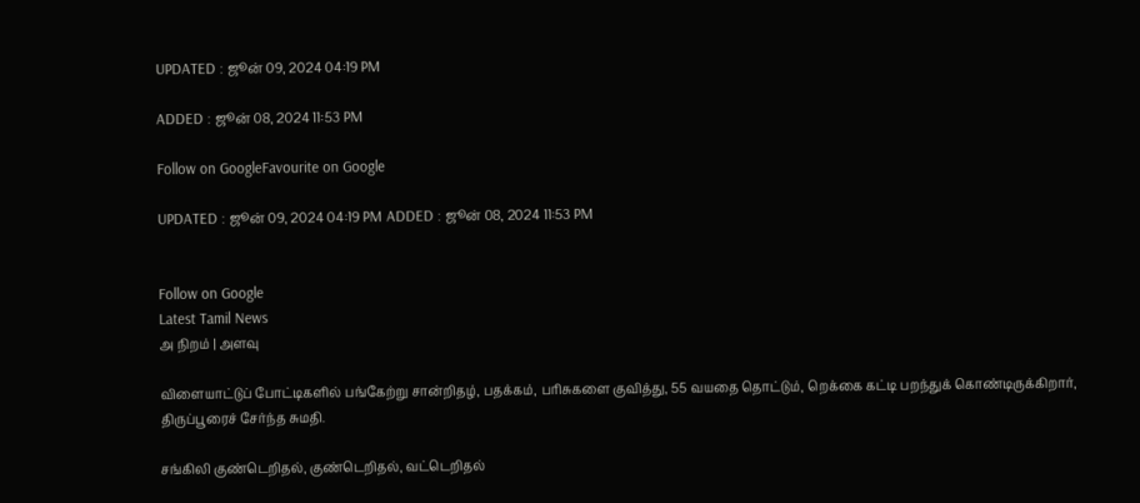UPDATED : ஜூன் 09, 2024 04:19 PM

ADDED : ஜூன் 08, 2024 11:53 PM

Follow on GoogleFavourite on Google

UPDATED : ஜூன் 09, 2024 04:19 PM ADDED : ஜூன் 08, 2024 11:53 PM


Follow on Google
Latest Tamil News
அ நிறம் | அளவு

விளையாட்டுப் போட்டிகளில் பங்கேற்று சான்றிதழ், பதக்கம், பரிசுகளை குவித்து, 55 வயதை தொட்டும், றெக்கை கட்டி பறந்துக் கொண்டிருக்கிறார், திருப்பூரைச் சேர்ந்த சுமதி.

சங்கிலி குண்டெறிதல், குண்டெறிதல், வட்டெறிதல்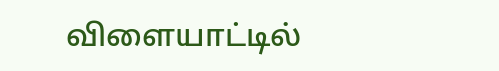விளையாட்டில்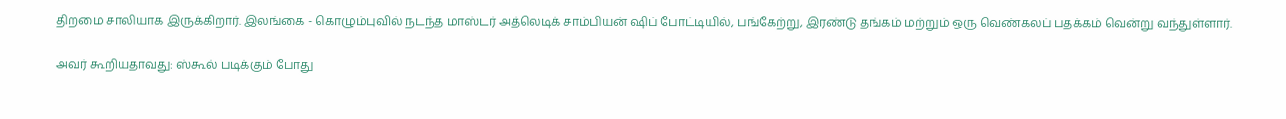திறமை சாலியாக இருக்கிறார். இலங்கை - கொழும்புவில் நடந்த மாஸ்டர் அத்லெடிக் சாம்பியன் ஷிப் போட்டியில், பங்கேற்று, இரண்டு தங்கம் மற்றும் ஒரு வெண்கலப் பதக்கம் வென்று வந்துள்ளார்.

அவர் கூறியதாவது: ஸ்கூல் படிக்கும் போது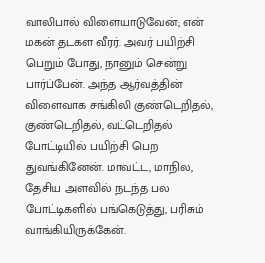வாலிபால் விளையாடுவேன்; என் மகன் தடகள வீரர். அவர் பயிற்சி பெறும் போது, நானும் சென்று பார்ப்பேன். அந்த ஆர்வத்தின் விளைவாக சங்கிலி குண்டெறிதல், குண்டெறிதல், வட்டெறிதல் போட்டியில் பயிற்சி பெற துவங்கினேன். மாவட்ட, மாநில, தேசிய அளவில் நடந்த பல போட்டிகளில் பங்கெடுத்து, பரிசும் வாங்கியிருக்கேன்.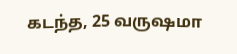கடந்த, 25 வருஷமா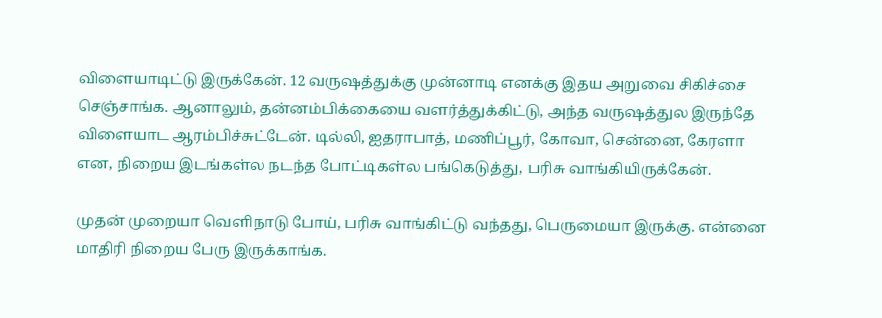விளையாடிட்டு இருக்கேன். 12 வருஷத்துக்கு முன்னாடி எனக்கு இதய அறுவை சிகிச்சை செஞ்சாங்க. ஆனாலும், தன்னம்பிக்கையை வளர்த்துக்கிட்டு, அந்த வருஷத்துல இருந்தே விளையாட ஆரம்பிச்சுட்டேன். டில்லி, ஐதராபாத், மணிப்பூர், கோவா, சென்னை, கேரளா என, நிறைய இடங்கள்ல நடந்த போட்டிகள்ல பங்கெடுத்து, பரிசு வாங்கியிருக்கேன்.

முதன் முறையா வெளிநாடு போய், பரிசு வாங்கிட்டு வந்தது, பெருமையா இருக்கு. என்னை மாதிரி நிறைய பேரு இருக்காங்க.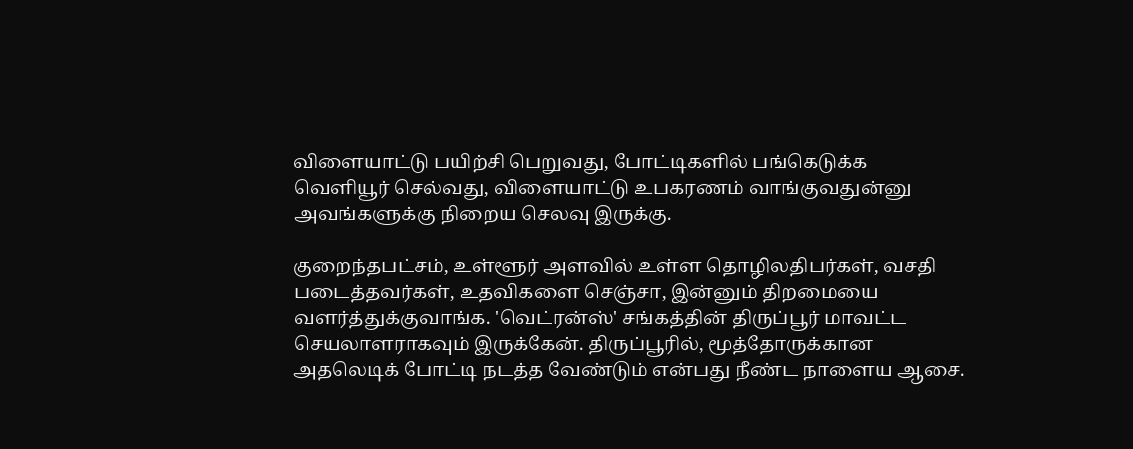விளையாட்டு பயிற்சி பெறுவது, போட்டிகளில் பங்கெடுக்க வெளியூர் செல்வது, விளையாட்டு உபகரணம் வாங்குவதுன்னு அவங்களுக்கு நிறைய செலவு இருக்கு.

குறைந்தபட்சம், உள்ளூர் அளவில் உள்ள தொழிலதிபர்கள், வசதி படைத்தவர்கள், உதவிகளை செஞ்சா, இன்னும் திறமையை வளர்த்துக்குவாங்க. 'வெட்ரன்ஸ்' சங்கத்தின் திருப்பூர் மாவட்ட செயலாளராகவும் இருக்கேன். திருப்பூரில், மூத்தோருக்கான அதலெடிக் போட்டி நடத்த வேண்டும் என்பது நீண்ட நாளைய ஆசை.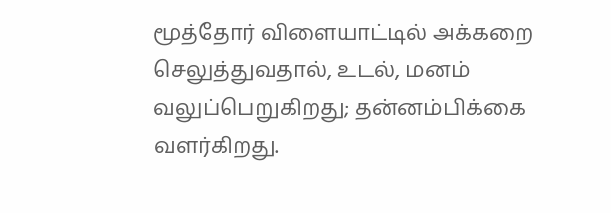மூத்தோர் விளையாட்டில் அக்கறை செலுத்துவதால், உடல், மனம் வலுப்பெறுகிறது; தன்னம்பிக்கை வளர்கிறது.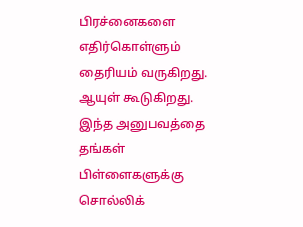பிரச்னைகளை எதிர்கொள்ளும் தைரியம் வருகிறது. ஆயுள் கூடுகிறது. இந்த அனுபவத்தை தங்கள் பிள்ளைகளுக்கு சொல்லிக்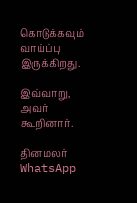கொடுக்கவும் வாய்ப்பு இருக்கிறது.

இவ்வாறு, அவர் கூறினார்.

தினமலர் WhatsApp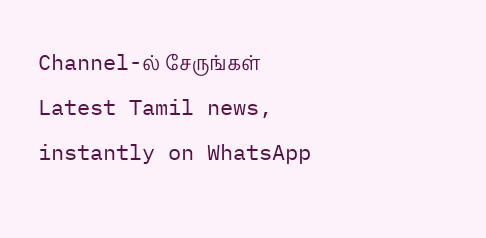Channel-ல் சேருங்கள்
Latest Tamil news, instantly on WhatsApp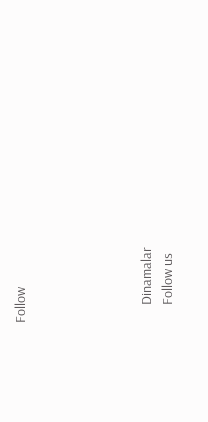Follow





      Dinamalar
      Follow us